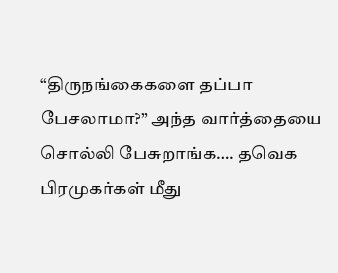“திருநங்கைகளை தப்பா பேசலாமா?” அந்த வார்த்தையை சொல்லி பேசுறாங்க…. தவெக பிரமுகர்கள் மீது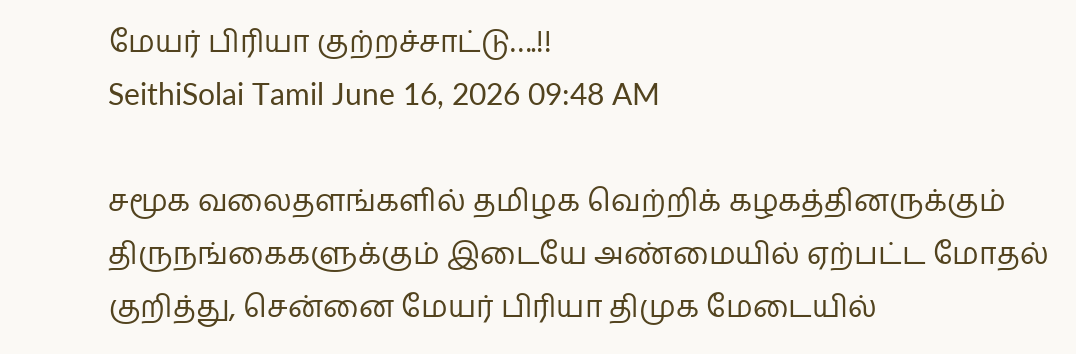மேயர் பிரியா குற்றச்சாட்டு….!!
SeithiSolai Tamil June 16, 2026 09:48 AM

சமூக வலைதளங்களில் தமிழக வெற்றிக் கழகத்தினருக்கும் திருநங்கைகளுக்கும் இடையே அண்மையில் ஏற்பட்ட மோதல் குறித்து, சென்னை மேயர் பிரியா திமுக மேடையில்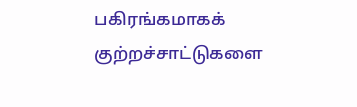பகிரங்கமாகக் குற்றச்சாட்டுகளை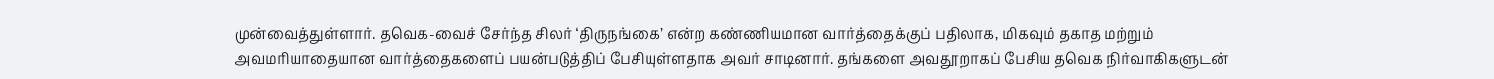முன்வைத்துள்ளார். தவெக-வைச் சேர்ந்த சிலர் ‘திருநங்கை’ என்ற கண்ணியமான வார்த்தைக்குப் பதிலாக, மிகவும் தகாத மற்றும் அவமரியாதையான வார்த்தைகளைப் பயன்படுத்திப் பேசியுள்ளதாக அவர் சாடினார். தங்களை அவதூறாகப் பேசிய தவெக நிர்வாகிகளுடன்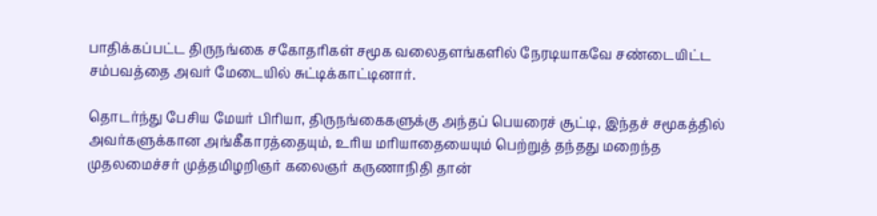பாதிக்கப்பட்ட திருநங்கை சகோதரிகள் சமூக வலைதளங்களில் நேரடியாகவே சண்டையிட்ட சம்பவத்தை அவர் மேடையில் சுட்டிக்காட்டினார்.

தொடர்ந்து பேசிய மேயர் பிரியா, திருநங்கைகளுக்கு அந்தப் பெயரைச் சூட்டி, இந்தச் சமூகத்தில் அவர்களுக்கான அங்கீகாரத்தையும், உரிய மரியாதையையும் பெற்றுத் தந்தது மறைந்த முதலமைச்சர் முத்தமிழறிஞர் கலைஞர் கருணாநிதி தான்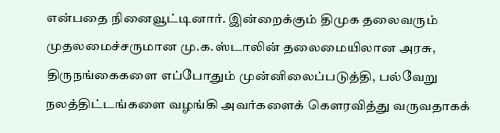என்பதை நினைவூட்டினார். இன்றைக்கும் திமுக தலைவரும் முதலமைச்சருமான மு.க.ஸ்டாலின் தலைமையிலான அரசு, திருநங்கைகளை எப்போதும் முன்னிலைப்படுத்தி, பல்வேறு நலத்திட்டங்களை வழங்கி அவர்களைக் கௌரவித்து வருவதாகக்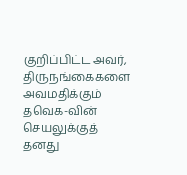குறிப்பிட்ட அவர், திருநங்கைகளை அவமதிக்கும் தவெக-வின் செயலுக்குத் தனது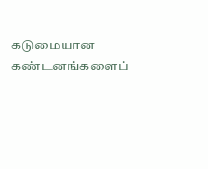கடுமையான கண்டனங்களைப்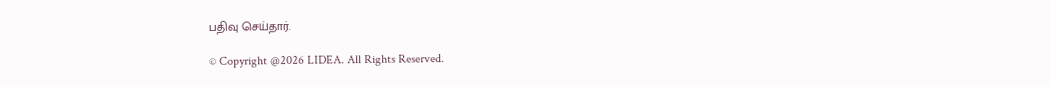பதிவு செய்தார்.

© Copyright @2026 LIDEA. All Rights Reserved.